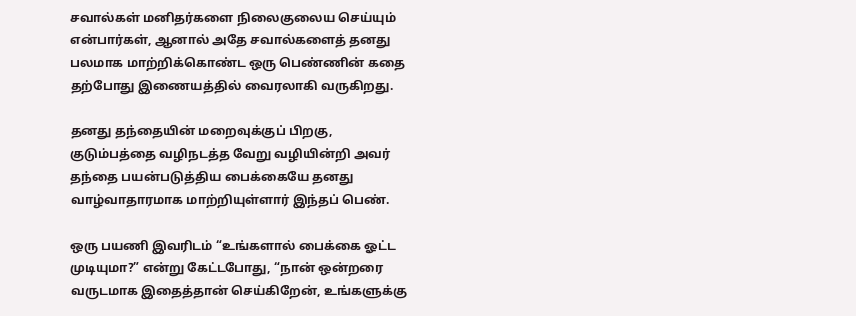சவால்கள் மனிதர்களை நிலைகுலைய செய்யும் என்பார்கள், ஆனால் அதே சவால்களைத் தனது பலமாக மாற்றிக்கொண்ட ஒரு பெண்ணின் கதை தற்போது இணையத்தில் வைரலாகி வருகிறது.

தனது தந்தையின் மறைவுக்குப் பிறகு, குடும்பத்தை வழிநடத்த வேறு வழியின்றி அவர் தந்தை பயன்படுத்திய பைக்கையே தனது வாழ்வாதாரமாக மாற்றியுள்ளார் இந்தப் பெண்.

ஒரு பயணி இவரிடம் “உங்களால் பைக்கை ஓட்ட முடியுமா?” என்று கேட்டபோது, “நான் ஒன்றரை வருடமாக இதைத்தான் செய்கிறேன், உங்களுக்கு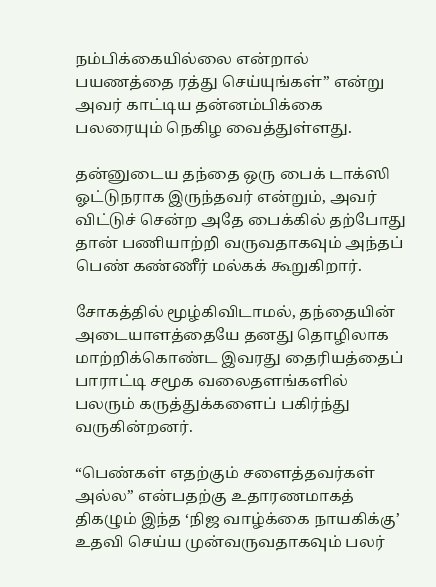நம்பிக்கையில்லை என்றால் பயணத்தை ரத்து செய்யுங்கள்” என்று அவர் காட்டிய தன்னம்பிக்கை பலரையும் நெகிழ வைத்துள்ளது.

தன்னுடைய தந்தை ஒரு பைக் டாக்ஸி ஓட்டுநராக இருந்தவர் என்றும், அவர் விட்டுச் சென்ற அதே பைக்கில் தற்போது தான் பணியாற்றி வருவதாகவும் அந்தப் பெண் கண்ணீர் மல்கக் கூறுகிறார்.

சோகத்தில் மூழ்கிவிடாமல், தந்தையின் அடையாளத்தையே தனது தொழிலாக மாற்றிக்கொண்ட இவரது தைரியத்தைப் பாராட்டி சமூக வலைதளங்களில் பலரும் கருத்துக்களைப் பகிர்ந்து வருகின்றனர்.

“பெண்கள் எதற்கும் சளைத்தவர்கள் அல்ல” என்பதற்கு உதாரணமாகத் திகழும் இந்த ‘நிஜ வாழ்க்கை நாயகிக்கு’ உதவி செய்ய முன்வருவதாகவும் பலர்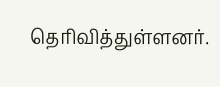தெரிவித்துள்ளனர்.